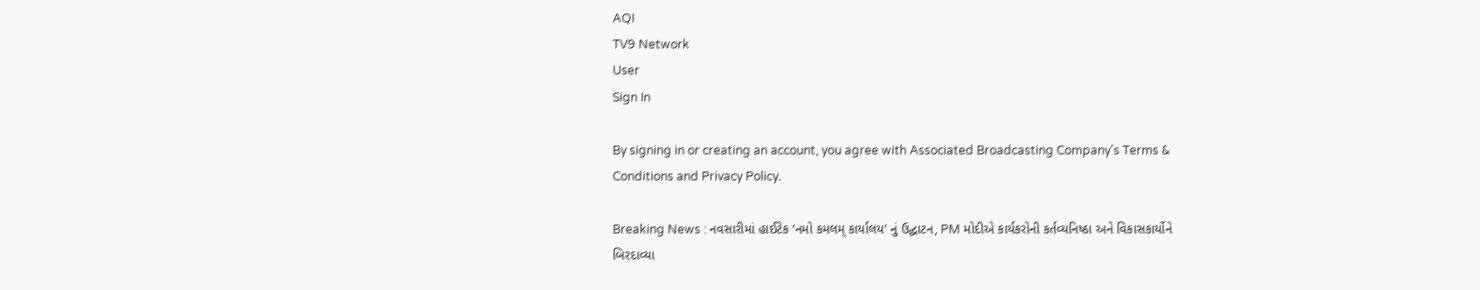AQI
TV9 Network
User
Sign In

By signing in or creating an account, you agree with Associated Broadcasting Company's Terms & Conditions and Privacy Policy.

Breaking News : નવસારીમાં હાઈટેક ‘નમો કમલમ્ કાર્યાલય’ નું ઉદ્ઘાટન, PM મોદીએ કાર્યકરોની કર્તવ્યનિષ્ઠા અને વિકાસકાર્યોને બિરદાવ્યા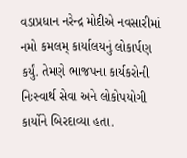વડાપ્રધાન નરેન્દ્ર મોદીએ નવસારીમાં નમો કમલમ્ કાર્યાલયનું લોકાર્પણ કર્યું. તેમણે ભાજપના કાર્યકરોની નિઃસ્વાર્થ સેવા અને લોકોપયોગી કાર્યોને બિરદાવ્યા હતા.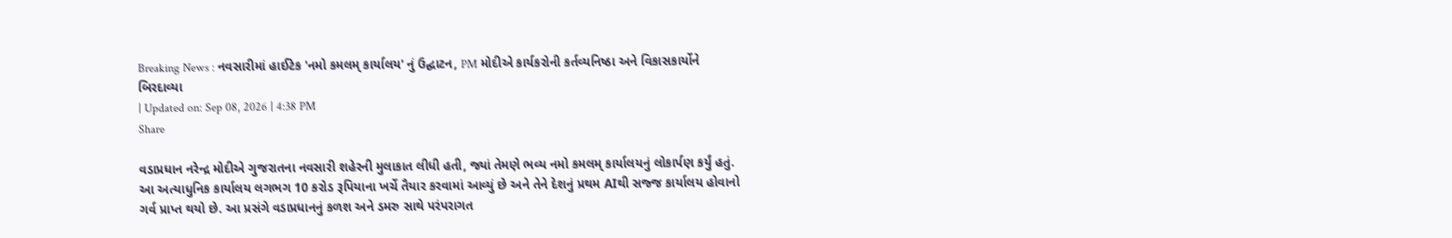Breaking News : નવસારીમાં હાઈટેક 'નમો કમલમ્ કાર્યાલય' નું ઉદ્ઘાટન, PM મોદીએ કાર્યકરોની કર્તવ્યનિષ્ઠા અને વિકાસકાર્યોને બિરદાવ્યા
| Updated on: Sep 08, 2026 | 4:38 PM
Share

વડાપ્રધાન નરેન્દ્ર મોદીએ ગુજરાતના નવસારી શહેરની મુલાકાત લીધી હતી, જ્યાં તેમણે ભવ્ય નમો કમલમ્ કાર્યાલયનું લોકાર્પણ કર્યું હતું. આ અત્યાધુનિક કાર્યાલય લગભગ 10 કરોડ રૂપિયાના ખર્ચે તૈયાર કરવામાં આવ્યું છે અને તેને દેશનું પ્રથમ AIથી સજ્જ કાર્યાલય હોવાનો ગર્વ પ્રાપ્ત થયો છે. આ પ્રસંગે વડાપ્રધાનનું કળશ અને ડમરુ સાથે પરંપરાગત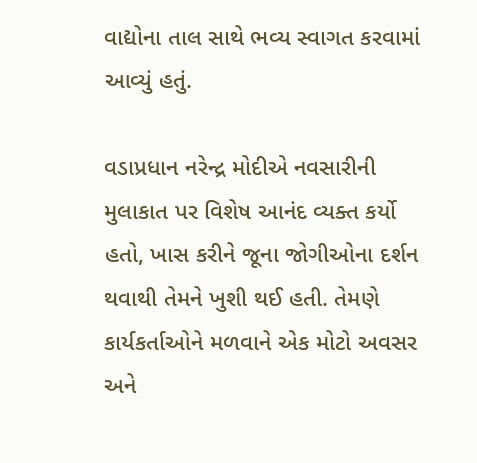વાદ્યોના તાલ સાથે ભવ્ય સ્વાગત કરવામાં આવ્યું હતું.

વડાપ્રધાન નરેન્દ્ર મોદીએ નવસારીની મુલાકાત પર વિશેષ આનંદ વ્યક્ત કર્યો હતો, ખાસ કરીને જૂના જોગીઓના દર્શન થવાથી તેમને ખુશી થઈ હતી. તેમણે કાર્યકર્તાઓને મળવાને એક મોટો અવસર અને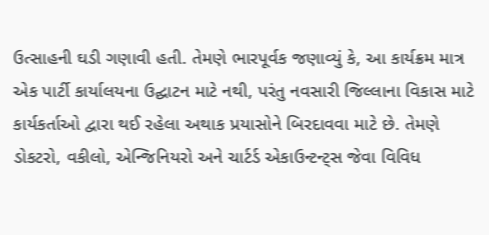ઉત્સાહની ઘડી ગણાવી હતી. તેમણે ભારપૂર્વક જણાવ્યું કે, આ કાર્યક્રમ માત્ર એક પાર્ટી કાર્યાલયના ઉદ્ઘાટન માટે નથી, પરંતુ નવસારી જિલ્લાના વિકાસ માટે કાર્યકર્તાઓ દ્વારા થઈ રહેલા અથાક પ્રયાસોને બિરદાવવા માટે છે. તેમણે ડોકટરો, વકીલો, એન્જિનિયરો અને ચાર્ટર્ડ એકાઉન્ટન્ટ્સ જેવા વિવિધ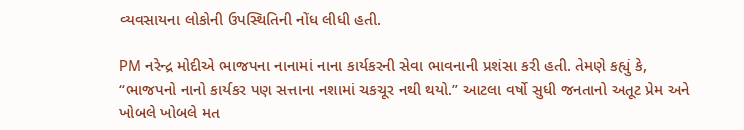વ્યવસાયના લોકોની ઉપસ્થિતિની નોંધ લીધી હતી.

PM નરેન્દ્ર મોદીએ ભાજપના નાનામાં નાના કાર્યકરની સેવા ભાવનાની પ્રશંસા કરી હતી. તેમણે કહ્યું કે, “ભાજપનો નાનો કાર્યકર પણ સત્તાના નશામાં ચકચૂર નથી થયો.” આટલા વર્ષો સુધી જનતાનો અતૂટ પ્રેમ અને ખોબલે ખોબલે મત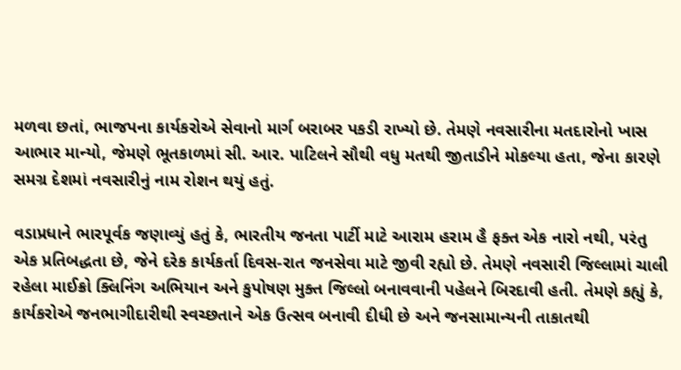મળવા છતાં, ભાજપના કાર્યકરોએ સેવાનો માર્ગ બરાબર પકડી રાખ્યો છે. તેમણે નવસારીના મતદારોનો ખાસ આભાર માન્યો, જેમણે ભૂતકાળમાં સી. આર. પાટિલને સૌથી વધુ મતથી જીતાડીને મોકલ્યા હતા, જેના કારણે સમગ્ર દેશમાં નવસારીનું નામ રોશન થયું હતું.

વડાપ્રધાને ભારપૂર્વક જણાવ્યું હતું કે, ભારતીય જનતા પાર્ટી માટે આરામ હરામ હૈ ફક્ત એક નારો નથી, પરંતુ એક પ્રતિબદ્ધતા છે, જેને દરેક કાર્યકર્તા દિવસ-રાત જનસેવા માટે જીવી રહ્યો છે. તેમણે નવસારી જિલ્લામાં ચાલી રહેલા માઈક્રો ક્લિનિંગ અભિયાન અને કુપોષણ મુક્ત જિલ્લો બનાવવાની પહેલને બિરદાવી હતી. તેમણે કહ્યું કે, કાર્યકરોએ જનભાગીદારીથી સ્વચ્છતાને એક ઉત્સવ બનાવી દીધી છે અને જનસામાન્યની તાકાતથી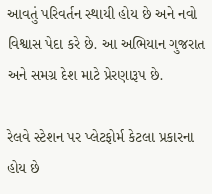આવતું પરિવર્તન સ્થાયી હોય છે અને નવો વિશ્વાસ પેદા કરે છે. આ અભિયાન ગુજરાત અને સમગ્ર દેશ માટે પ્રેરણારૂપ છે.

રેલવે સ્ટેશન પર પ્લેટફોર્મ કેટલા પ્રકારના હોય છે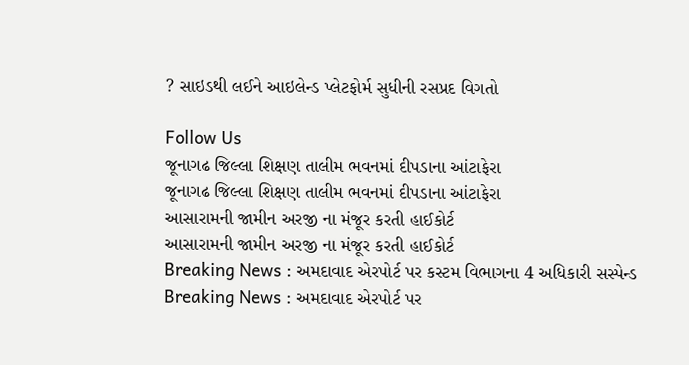? સાઇડથી લઈને આઇલેન્ડ પ્લેટફોર્મ સુધીની રસપ્રદ વિગતો

Follow Us
જૂનાગઢ જિલ્લા શિક્ષણ તાલીમ ભવનમાં દીપડાના આંટાફેરા
જૂનાગઢ જિલ્લા શિક્ષણ તાલીમ ભવનમાં દીપડાના આંટાફેરા
આસારામની જામીન અરજી ના મંજૂર કરતી હાઈકોર્ટ
આસારામની જામીન અરજી ના મંજૂર કરતી હાઈકોર્ટ
Breaking News : અમદાવાદ એરપોર્ટ પર કસ્ટમ વિભાગના 4 અધિકારી સસ્પેન્ડ
Breaking News : અમદાવાદ એરપોર્ટ પર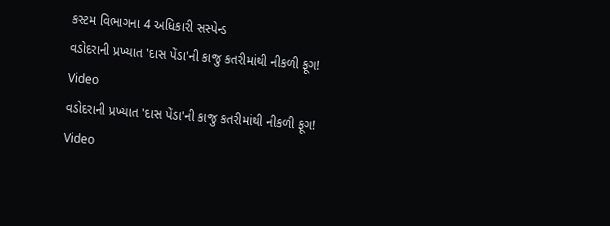કસ્ટમ વિભાગના 4 અધિકારી સસ્પેન્ડ
વડોદરાની પ્રખ્યાત 'દાસ પેંડા'ની કાજુ કતરીમાંથી નીકળી ફૂગ! Video
વડોદરાની પ્રખ્યાત 'દાસ પેંડા'ની કાજુ કતરીમાંથી નીકળી ફૂગ! Video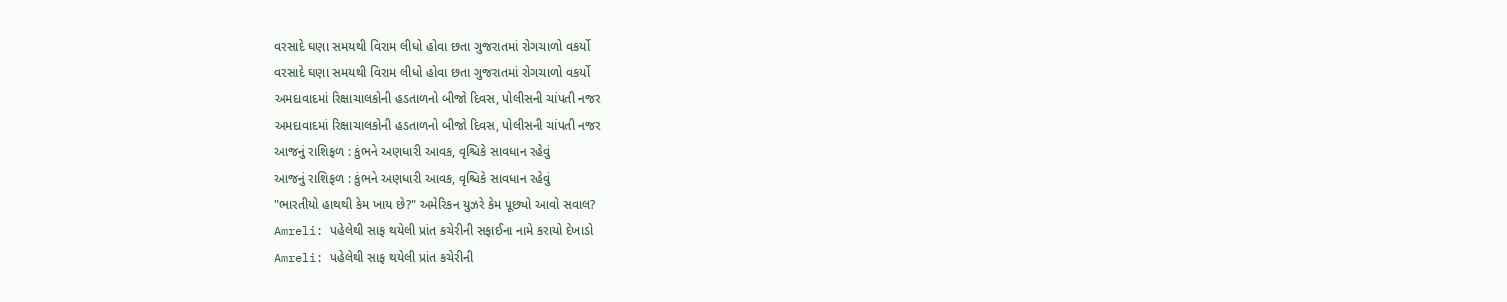વરસાદે ઘણા સમયથી વિરામ લીધો હોવા છતા ગુજરાતમાં રોગચાળો વકર્યો
વરસાદે ઘણા સમયથી વિરામ લીધો હોવા છતા ગુજરાતમાં રોગચાળો વકર્યો
અમદાવાદમાં રિક્ષાચાલકોની હડતાળનો બીજો દિવસ, પોલીસની ચાંપતી નજર
અમદાવાદમાં રિક્ષાચાલકોની હડતાળનો બીજો દિવસ, પોલીસની ચાંપતી નજર
આજનું રાશિફળ : કુંભને અણધારી આવક, વૃશ્ચિકે સાવધાન રહેવું
આજનું રાશિફળ : કુંભને અણધારી આવક, વૃશ્ચિકે સાવધાન રહેવું
"ભારતીયો હાથથી કેમ ખાય છે?" અમેરિકન યુઝરે કેમ પૂછ્યો આવો સવાલ?
Amreli: પહેલેથી સાફ થયેલી પ્રાંત કચેરીની સફાઈના નામે કરાયો દેખાડો
Amreli: પહેલેથી સાફ થયેલી પ્રાંત કચેરીની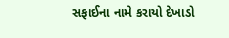સફાઈના નામે કરાયો દેખાડો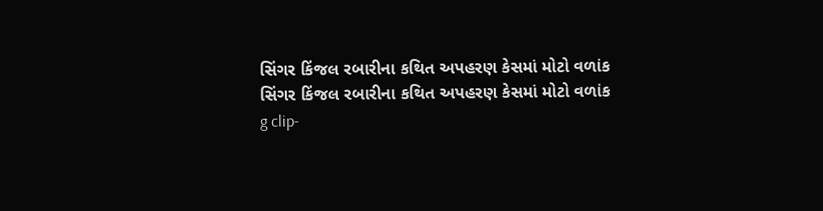સિંગર કિંજલ રબારીના કથિત અપહરણ કેસમાં મોટો વળાંક
સિંગર કિંજલ રબારીના કથિત અપહરણ કેસમાં મોટો વળાંક
g clip-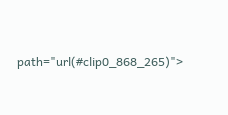path="url(#clip0_868_265)">